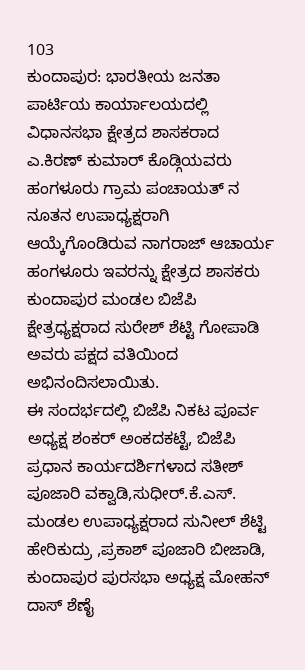103
ಕುಂದಾಪುರ: ಭಾರತೀಯ ಜನತಾ ಪಾರ್ಟಿಯ ಕಾರ್ಯಾಲಯದಲ್ಲಿ ವಿಧಾನಸಭಾ ಕ್ಷೇತ್ರದ ಶಾಸಕರಾದ ಎ.ಕಿರಣ್ ಕುಮಾರ್ ಕೊಡ್ಗಿಯವರು ಹಂಗಳೂರು ಗ್ರಾಮ ಪಂಚಾಯತ್ ನ ನೂತನ ಉಪಾಧ್ಯಕ್ಷರಾಗಿ ಆಯ್ಕೆಗೊಂಡಿರುವ ನಾಗರಾಜ್ ಆಚಾರ್ಯ ಹಂಗಳೂರು ಇವರನ್ನು ಕ್ಷೇತ್ರದ ಶಾಸಕರು ಕುಂದಾಪುರ ಮಂಡಲ ಬಿಜೆಪಿ ಕ್ಷೇತ್ರಧ್ಯಕ್ಷರಾದ ಸುರೇಶ್ ಶೆಟ್ಟಿ ಗೋಪಾಡಿ ಅವರು ಪಕ್ಷದ ವತಿಯಿಂದ ಅಭಿನಂದಿಸಲಾಯಿತು.
ಈ ಸಂದರ್ಭದಲ್ಲಿ ಬಿಜೆಪಿ ನಿಕಟ ಪೂರ್ವ ಅಧ್ಯಕ್ಷ ಶಂಕರ್ ಅಂಕದಕಟ್ಟೆ, ಬಿಜೆಪಿ ಪ್ರಧಾನ ಕಾರ್ಯದರ್ಶಿಗಳಾದ ಸತೀಶ್ ಪೂಜಾರಿ ವಕ್ವಾಡಿ,ಸುಧೀರ್.ಕೆ.ಎಸ್. ಮಂಡಲ ಉಪಾಧ್ಯಕ್ಷರಾದ ಸುನೀಲ್ ಶೆಟ್ಟಿ ಹೇರಿಕುದ್ರು ,ಪ್ರಕಾಶ್ ಪೂಜಾರಿ ಬೀಜಾಡಿ, ಕುಂದಾಪುರ ಪುರಸಭಾ ಅಧ್ಯಕ್ಷ ಮೋಹನ್ ದಾಸ್ ಶೆಣೈ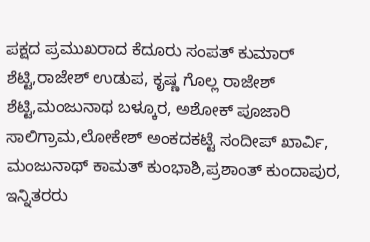ಪಕ್ಷದ ಪ್ರಮುಖರಾದ ಕೆದೂರು ಸಂಪತ್ ಕುಮಾರ್ ಶೆಟ್ಟಿ,ರಾಜೇಶ್ ಉಡುಪ, ಕೃಷ್ಣ ಗೊಲ್ಲ ರಾಜೇಶ್ ಶೆಟ್ಟಿ,ಮಂಜುನಾಥ ಬಳ್ಕೂರ, ಅಶೋಕ್ ಪೂಜಾರಿ ಸಾಲಿಗ್ರಾಮ,ಲೋಕೇಶ್ ಅಂಕದಕಟ್ಟೆ ಸಂದೀಪ್ ಖಾರ್ವಿ, ಮಂಜುನಾಥ್ ಕಾಮತ್ ಕುಂಭಾಶಿ,ಪ್ರಶಾಂತ್ ಕುಂದಾಪುರ, ಇನ್ನಿತರರು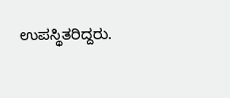ಉಪಸ್ಥಿತರಿದ್ದರು.